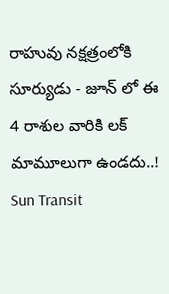రాహువు నక్షత్రంలోకి సూర్యుడు - జూన్ లో ఈ 4 రాశుల వారికి లక్ మామూలుగా ఉండదు..!
Sun Transit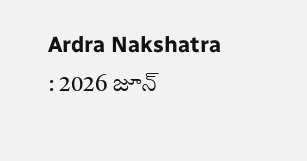Ardra Nakshatra : 2026 జూన్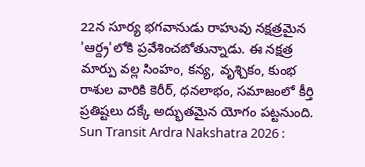22న సూర్య భగవానుడు రాహువు నక్షత్రమైన 'ఆర్ద్ర'లోకి ప్రవేశించబోతున్నాడు. ఈ నక్షత్ర మార్పు వల్ల సింహం, కన్య, వృశ్చికం, కుంభ రాశుల వారికి కెరీర్, ధనలాభం, సమాజంలో కీర్తి ప్రతిష్టలు దక్కే అద్భుతమైన యోగం పట్టనుంది.
Sun Transit Ardra Nakshatra 2026 :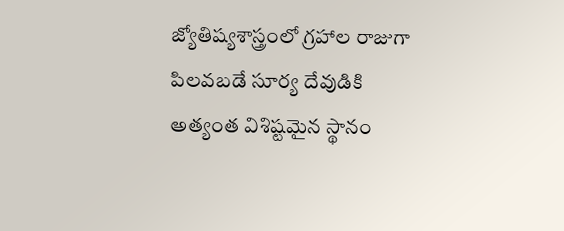జ్యోతిష్యశాస్త్రంలో గ్రహాల రాజుగా పిలవబడే సూర్య దేవుడికి అత్యంత విశిష్టమైన స్థానం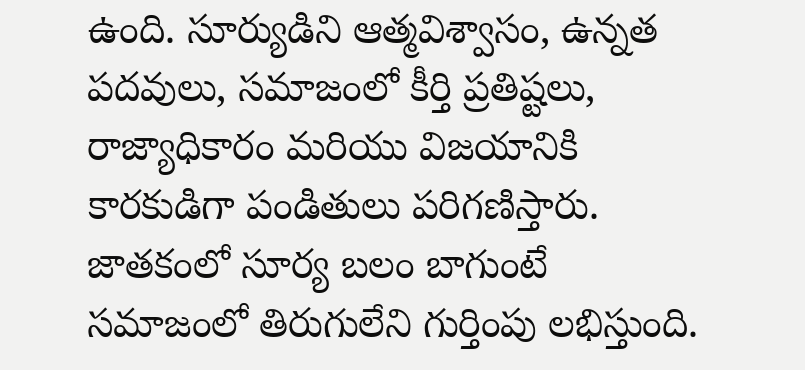ఉంది. సూర్యుడిని ఆత్మవిశ్వాసం, ఉన్నత పదవులు, సమాజంలో కీర్తి ప్రతిష్టలు, రాజ్యాధికారం మరియు విజయానికి కారకుడిగా పండితులు పరిగణిస్తారు. జాతకంలో సూర్య బలం బాగుంటే సమాజంలో తిరుగులేని గుర్తింపు లభిస్తుంది.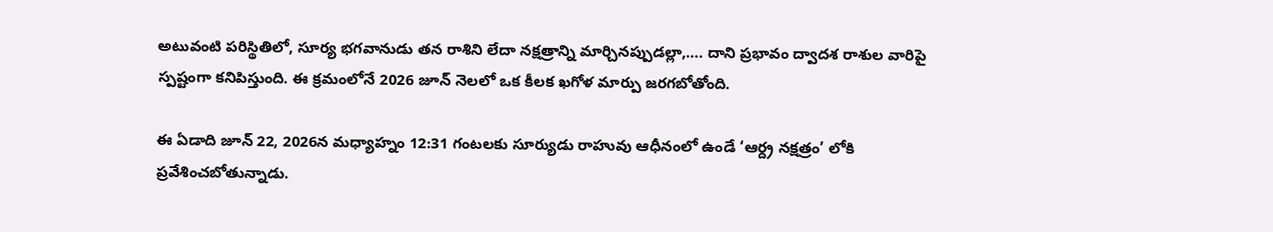అటువంటి పరిస్థితిలో, సూర్య భగవానుడు తన రాశిని లేదా నక్షత్రాన్ని మార్చినప్పుడల్లా,…. దాని ప్రభావం ద్వాదశ రాశుల వారిపై స్పష్టంగా కనిపిస్తుంది. ఈ క్రమంలోనే 2026 జూన్ నెలలో ఒక కీలక ఖగోళ మార్పు జరగబోతోంది.

ఈ ఏడాది జూన్ 22, 2026న మధ్యాహ్నం 12:31 గంటలకు సూర్యుడు రాహువు ఆధీనంలో ఉండే ‘ఆర్ద్ర నక్షత్రం’ లోకి ప్రవేశించబోతున్నాడు.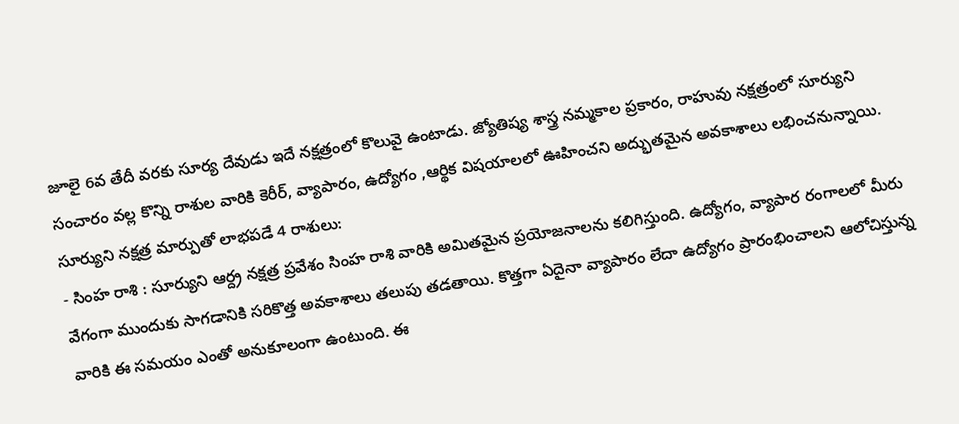జూలై 6వ తేదీ వరకు సూర్య దేవుడు ఇదే నక్షత్రంలో కొలువై ఉంటాడు. జ్యోతిష్య శాస్త్ర నమ్మకాల ప్రకారం, రాహువు నక్షత్రంలో సూర్యుని సంచారం వల్ల కొన్ని రాశుల వారికి కెరీర్, వ్యాపారం, ఉద్యోగం ,ఆర్థిక విషయాలలో ఊహించని అద్భుతమైన అవకాశాలు లభించనున్నాయి.
సూర్యుని నక్షత్ర మార్పుతో లాభపడే 4 రాశులు:
- సింహ రాశి : సూర్యుని ఆర్ద్ర నక్షత్ర ప్రవేశం సింహ రాశి వారికి అమితమైన ప్రయోజనాలను కలిగిస్తుంది. ఉద్యోగం, వ్యాపార రంగాలలో మీరు వేగంగా ముందుకు సాగడానికి సరికొత్త అవకాశాలు తలుపు తడతాయి. కొత్తగా ఏదైనా వ్యాపారం లేదా ఉద్యోగం ప్రారంభించాలని ఆలోచిస్తున్న వారికి ఈ సమయం ఎంతో అనుకూలంగా ఉంటుంది. ఈ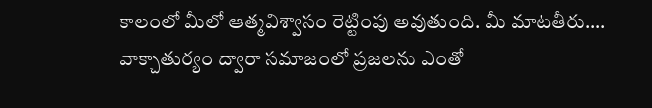కాలంలో మీలో ఆత్మవిశ్వాసం రెట్టింపు అవుతుంది. మీ మాటతీరు…. వాక్చాతుర్యం ద్వారా సమాజంలో ప్రజలను ఎంతో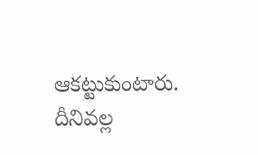ఆకట్టుకుంటారు. దీనివల్ల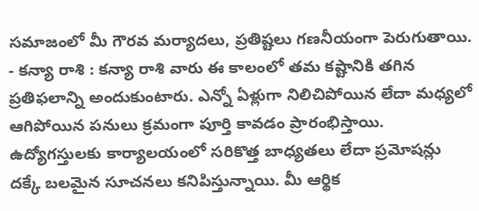సమాజంలో మీ గౌరవ మర్యాదలు, ప్రతిష్టలు గణనీయంగా పెరుగుతాయి.
- కన్యా రాశి : కన్యా రాశి వారు ఈ కాలంలో తమ కష్టానికి తగిన ప్రతిఫలాన్ని అందుకుంటారు. ఎన్నో ఏళ్లుగా నిలిచిపోయిన లేదా మధ్యలో ఆగిపోయిన పనులు క్రమంగా పూర్తి కావడం ప్రారంభిస్తాయి. ఉద్యోగస్తులకు కార్యాలయంలో సరికొత్త బాధ్యతలు లేదా ప్రమోషన్లు దక్కే బలమైన సూచనలు కనిపిస్తున్నాయి. మీ ఆర్థిక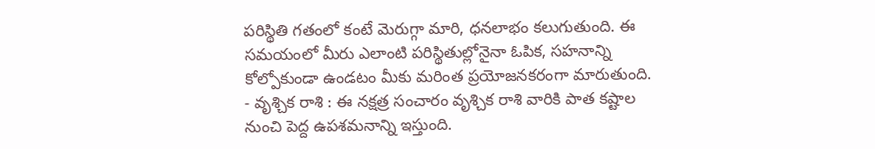పరిస్థితి గతంలో కంటే మెరుగ్గా మారి, ధనలాభం కలుగుతుంది. ఈ సమయంలో మీరు ఎలాంటి పరిస్థితుల్లోనైనా ఓపిక, సహనాన్ని కోల్పోకుండా ఉండటం మీకు మరింత ప్రయోజనకరంగా మారుతుంది.
- వృశ్చిక రాశి : ఈ నక్షత్ర సంచారం వృశ్చిక రాశి వారికి పాత కష్టాల నుంచి పెద్ద ఉపశమనాన్ని ఇస్తుంది.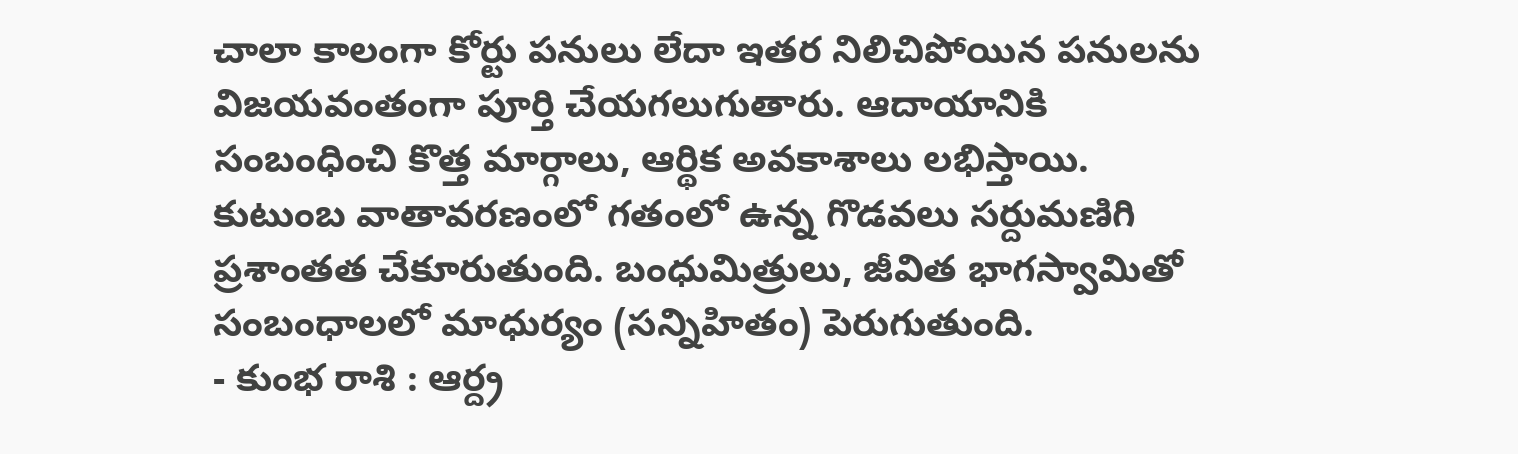చాలా కాలంగా కోర్టు పనులు లేదా ఇతర నిలిచిపోయిన పనులను విజయవంతంగా పూర్తి చేయగలుగుతారు. ఆదాయానికి సంబంధించి కొత్త మార్గాలు, ఆర్థిక అవకాశాలు లభిస్తాయి. కుటుంబ వాతావరణంలో గతంలో ఉన్న గొడవలు సర్దుమణిగి ప్రశాంతత చేకూరుతుంది. బంధుమిత్రులు, జీవిత భాగస్వామితో సంబంధాలలో మాధుర్యం (సన్నిహితం) పెరుగుతుంది.
- కుంభ రాశి : ఆర్ద్ర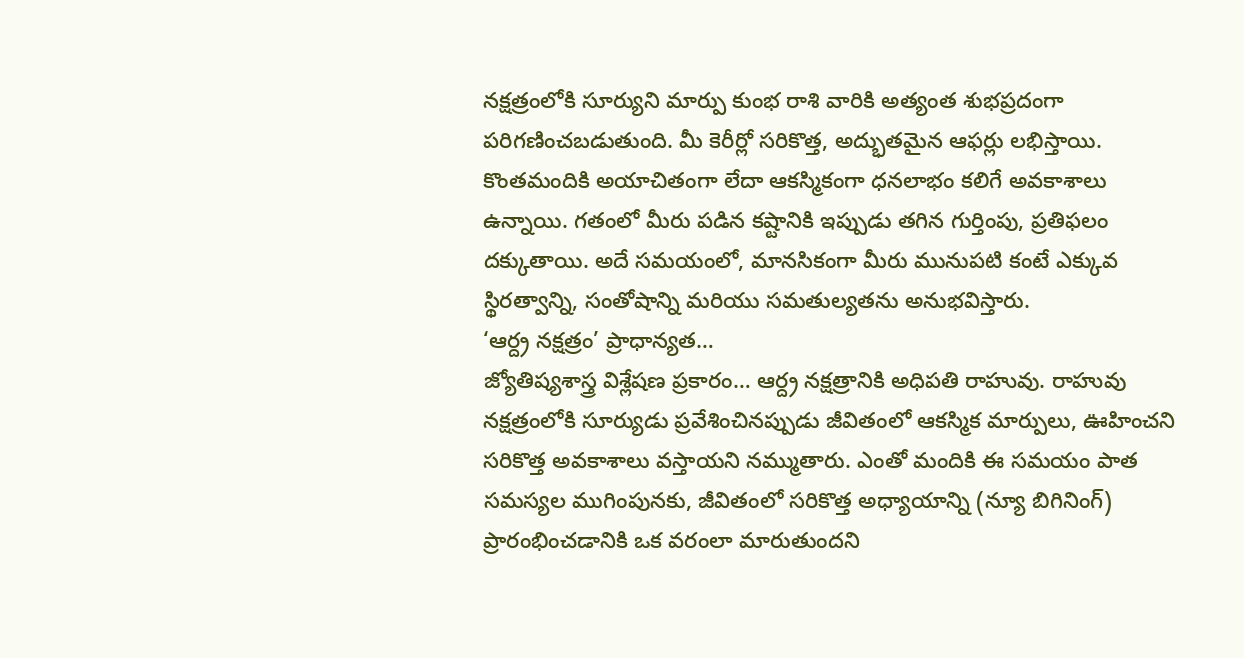నక్షత్రంలోకి సూర్యుని మార్పు కుంభ రాశి వారికి అత్యంత శుభప్రదంగా పరిగణించబడుతుంది. మీ కెరీర్లో సరికొత్త, అద్భుతమైన ఆఫర్లు లభిస్తాయి. కొంతమందికి అయాచితంగా లేదా ఆకస్మికంగా ధనలాభం కలిగే అవకాశాలు ఉన్నాయి. గతంలో మీరు పడిన కష్టానికి ఇప్పుడు తగిన గుర్తింపు, ప్రతిఫలం దక్కుతాయి. అదే సమయంలో, మానసికంగా మీరు మునుపటి కంటే ఎక్కువ స్థిరత్వాన్ని, సంతోషాన్ని మరియు సమతుల్యతను అనుభవిస్తారు.
‘ఆర్ద్ర నక్షత్రం’ ప్రాధాన్యత…
జ్యోతిష్యశాస్త్ర విశ్లేషణ ప్రకారం… ఆర్ద్ర నక్షత్రానికి అధిపతి రాహువు. రాహువు నక్షత్రంలోకి సూర్యుడు ప్రవేశించినప్పుడు జీవితంలో ఆకస్మిక మార్పులు, ఊహించని సరికొత్త అవకాశాలు వస్తాయని నమ్ముతారు. ఎంతో మందికి ఈ సమయం పాత సమస్యల ముగింపునకు, జీవితంలో సరికొత్త అధ్యాయాన్ని (న్యూ బిగినింగ్) ప్రారంభించడానికి ఒక వరంలా మారుతుందని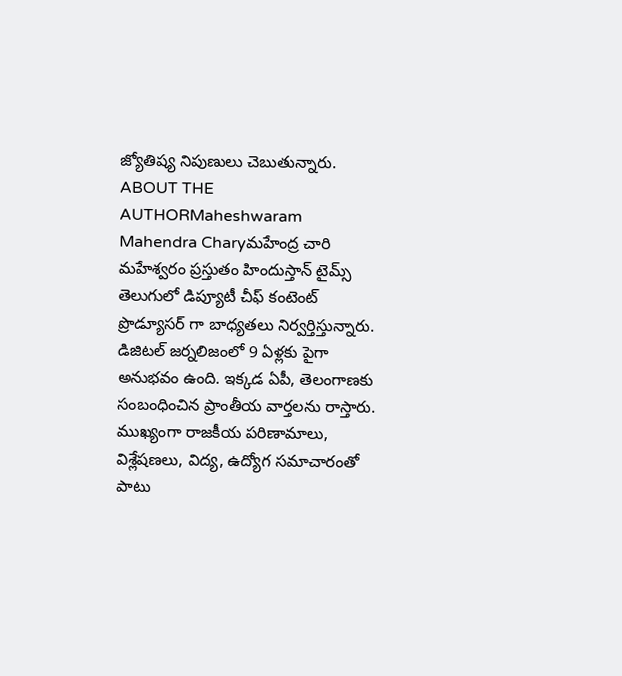జ్యోతిష్య నిపుణులు చెబుతున్నారు.
ABOUT THE AUTHORMaheshwaram Mahendra Charyమహేంద్ర చారి మహేశ్వరం ప్రస్తుతం హిందుస్తాన్ టైమ్స్ తెలుగులో డిప్యూటీ చీఫ్ కంటెంట్ ప్రొడ్యూసర్ గా బాధ్యతలు నిర్వర్తిస్తున్నారు. డిజిటల్ జర్నలిజంలో 9 ఏళ్లకు పైగా అనుభవం ఉంది. ఇక్కడ ఏపీ, తెలంగాణకు సంబంధించిన ప్రాంతీయ వార్తలను రాస్తారు. ముఖ్యంగా రాజకీయ పరిణామాలు, విశ్లేషణలు, విద్య, ఉద్యోగ సమాచారంతో పాటు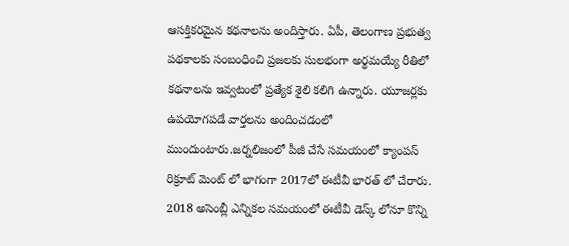ఆసక్తికరమైన కథనాలను అందిస్తారు. ఏపీ, తెలంగాణ ప్రభుత్వ పథకాలకు సంబంధించి ప్రజలకు సులభంగా అర్థమయ్యే రీతిలో కథనాలను ఇవ్వటంలో ప్రత్యేక శైలి కలిగి ఉన్నారు. యూజర్లకు ఉపయోగపడే వార్తలను అందించడంలో ముందుంటారు.జర్నలిజంలో పీజీ చేసే సమయంలో క్యాంపస్ రిక్రూట్ మెంట్ లో భాగంగా 2017లో ఈటీవీ భారత్ లో చేరారు. 2018 అసెంబ్లీ ఎన్నికల సమయంలో ఈటీవీ డెస్క్ లోనూ కొన్ని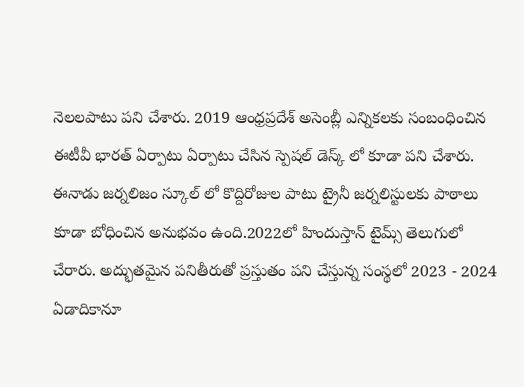నెలలపాటు పని చేశారు. 2019 ఆంధ్రప్రదేశ్ అసెంబ్లీ ఎన్నికలకు సంబంధించిన ఈటీవీ భారత్ ఏర్పాటు ఏర్పాటు చేసిన స్పెషల్ డెస్క్ లో కూడా పని చేశారు. ఈనాడు జర్నలిజం స్కూల్ లో కొద్దిరోజుల పాటు ట్రైనీ జర్నలిస్టులకు పాఠాలు కూడా బోధించిన అనుభవం ఉంది.2022లో హిందుస్తాన్ టైమ్స్ తెలుగులో చేరారు. అద్భుతమైన పనితీరుతో ప్రస్తుతం పని చేస్తున్న సంస్థలో 2023 - 2024 ఏడాదికానూ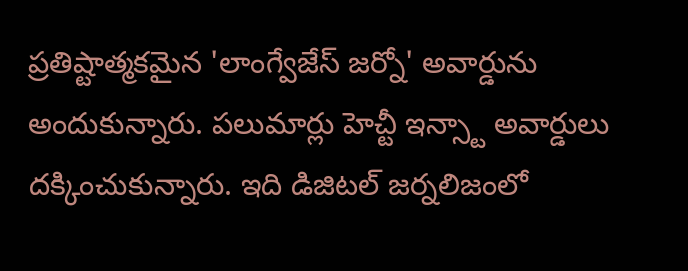ప్రతిష్టాత్మకమైన 'లాంగ్వేజేస్ జర్నో' అవార్డును అందుకున్నారు. పలుమార్లు హెచ్టీ ఇన్స్టా అవార్డులు దక్కించుకున్నారు. ఇది డిజిటల్ జర్నలిజంలో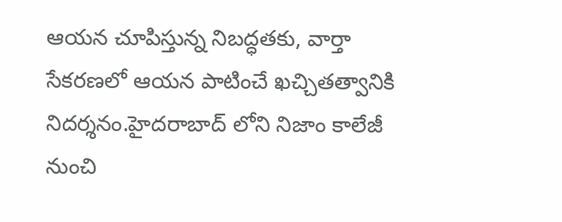ఆయన చూపిస్తున్న నిబద్ధతకు, వార్తా సేకరణలో ఆయన పాటించే ఖచ్చితత్వానికి నిదర్శనం.హైదరాబాద్ లోని నిజాం కాలేజీ నుంచి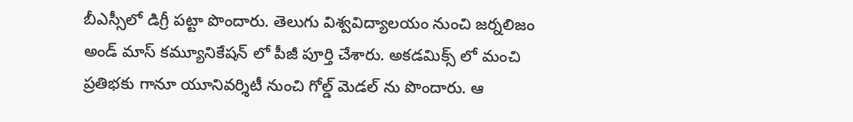బీఎస్సీలో డిగ్రీ పట్టా పొందారు. తెలుగు విశ్వవిద్యాలయం నుంచి జర్నలిజం అండ్ మాస్ కమ్యూనికేషన్ లో పీజీ పూర్తి చేశారు. అకడమిక్స్ లో మంచి ప్రతిభకు గానూ యూనివర్శిటీ నుంచి గోల్డ్ మెడల్ ను పొందారు. ఆ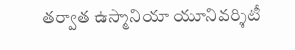తర్వాత ఉస్మానియా యూనివర్శిటీ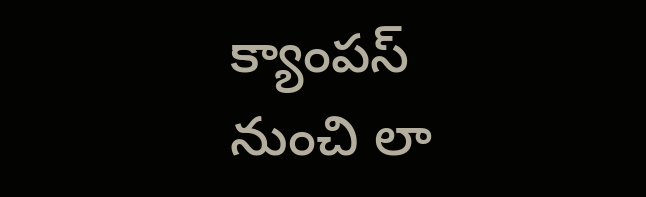క్యాంపస్ నుంచి లా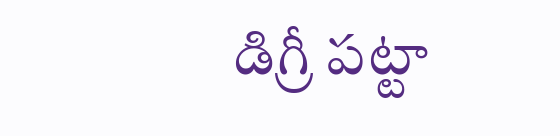డిగ్రీ పట్టా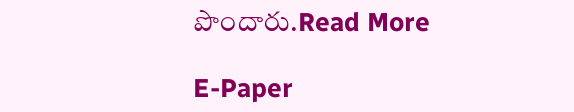పొందారు.Read More

E-Paper